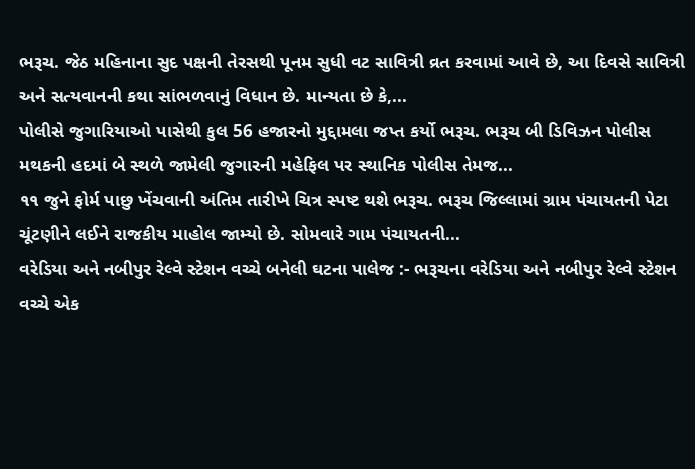ભરૂચ. જેઠ મહિનાના સુદ પક્ષની તેરસથી પૂનમ સુધી વટ સાવિત્રી વ્રત કરવામાં આવે છે, આ દિવસે સાવિત્રી અને સત્યવાનની કથા સાંભળવાનું વિધાન છે. માન્યતા છે કે,...
પોલીસે જુગારિયાઓ પાસેથી કુલ 56 હજારનો મુદ્દામલા જપ્ત કર્યો ભરૂચ. ભરૂચ બી ડિવિઝન પોલીસ મથકની હદમાં બે સ્થળે જામેલી જુગારની મહેફિલ પર સ્થાનિક પોલીસ તેમજ...
૧૧ જુને ફોર્મ પાછુ ખેંચવાની અંતિમ તારીખે ચિત્ર સ્પષ્ટ થશે ભરૂચ. ભરૂચ જિલ્લામાં ગ્રામ પંચાયતની પેટા ચૂંટણીને લઈને રાજકીય માહોલ જામ્યો છે. સોમવારે ગામ પંચાયતની...
વરેડિયા અને નબીપુર રેલ્વે સ્ટેશન વચ્ચે બનેલી ઘટના પાલેજ :- ભરૂચના વરેડિયા અને નબીપુર રેલ્વે સ્ટેશન વચ્ચે એક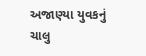અજાણ્યા યુવકનું ચાલુ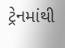ટ્રેનમાંથી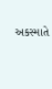અકસ્માતે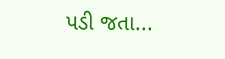પડી જતા...